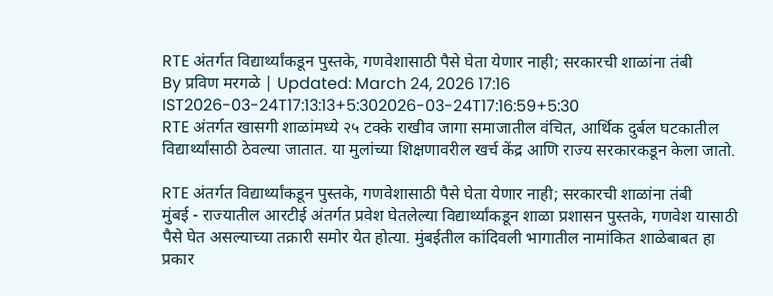RTE अंतर्गत विद्यार्थ्यांकडून पुस्तके, गणवेशासाठी पैसे घेता येणार नाही; सरकारची शाळांना तंबी
By प्रविण मरगळे | Updated: March 24, 2026 17:16 IST2026-03-24T17:13:13+5:302026-03-24T17:16:59+5:30
RTE अंतर्गत खासगी शाळांमध्ये २५ टक्के राखीव जागा समाजातील वंचित, आर्थिक दुर्बल घटकातील विद्यार्थ्यांसाठी ठेवल्या जातात. या मुलांच्या शिक्षणावरील खर्च केंद्र आणि राज्य सरकारकडून केला जातो.

RTE अंतर्गत विद्यार्थ्यांकडून पुस्तके, गणवेशासाठी पैसे घेता येणार नाही; सरकारची शाळांना तंबी
मुंबई - राज्यातील आरटीई अंतर्गत प्रवेश घेतलेल्या विद्यार्थ्यांकडून शाळा प्रशासन पुस्तके, गणवेश यासाठी पैसे घेत असल्याच्या तक्रारी समोर येत होत्या. मुंबईतील कांदिवली भागातील नामांकित शाळेबाबत हा प्रकार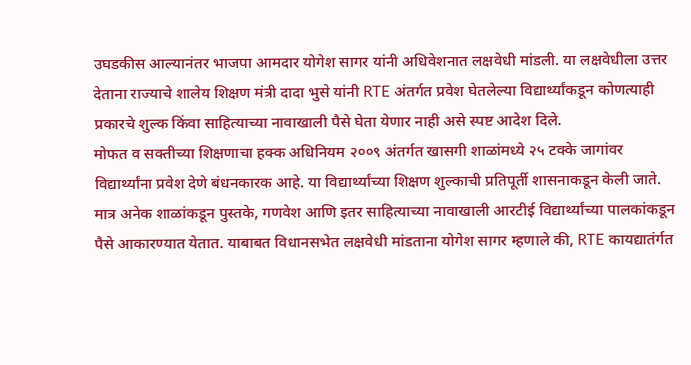उघडकीस आल्यानंतर भाजपा आमदार योगेश सागर यांनी अधिवेशनात लक्षवेधी मांडली. या लक्षवेधीला उत्तर देताना राज्याचे शालेय शिक्षण मंत्री दादा भुसे यांनी RTE अंतर्गत प्रवेश घेतलेल्या विद्यार्थ्यांकडून कोणत्याही प्रकारचे शुल्क किंवा साहित्याच्या नावाखाली पैसे घेता येणार नाही असे स्पष्ट आदेश दिले.
मोफत व सक्तीच्या शिक्षणाचा हक्क अधिनियम २००९ अंतर्गत खासगी शाळांमध्ये २५ टक्के जागांवर विद्यार्थ्यांना प्रवेश देणे बंधनकारक आहे. या विद्यार्थ्यांच्या शिक्षण शुल्काची प्रतिपूर्ती शासनाकडून केली जाते. मात्र अनेक शाळांकडून पुस्तके, गणवेश आणि इतर साहित्याच्या नावाखाली आरटीई विद्यार्थ्यांच्या पालकांकडून पैसे आकारण्यात येतात. याबाबत विधानसभेत लक्षवेधी मांडताना योगेश सागर म्हणाले की, RTE कायद्यातंर्गत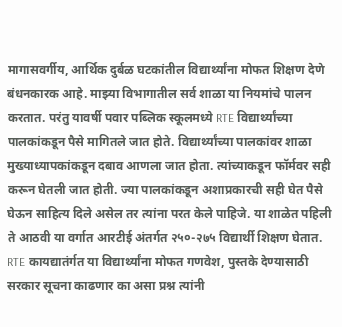मागासवर्गीय, आर्थिक दुर्बळ घटकांतील विद्यार्थ्यांना मोफत शिक्षण देणे बंधनकारक आहे. माझ्या विभागातील सर्व शाळा या नियमांचे पालन करतात. परंतु यावर्षी पवार पब्लिक स्कूलमध्ये RTE विद्यार्थ्यांच्या पालकांकडून पैसे मागितले जात होते. विद्यार्थ्यांच्या पालकांवर शाळा मुख्याध्यापकांकडून दबाव आणला जात होता. त्यांच्याकडून फॉर्मवर सही करून घेतली जात होती. ज्या पालकांकडून अशाप्रकारची सही घेत पैसे घेऊन साहित्य दिले असेल तर त्यांना परत केले पाहिजे. या शाळेत पहिली ते आठवी या वर्गात आरटीई अंतर्गत २५०-२७५ विद्यार्थी शिक्षण घेतात. RTE कायद्यातंर्गत या विद्यार्थ्यांना मोफत गणवेश, पुस्तके देण्यासाठी सरकार सूचना काढणार का असा प्रश्न त्यांनी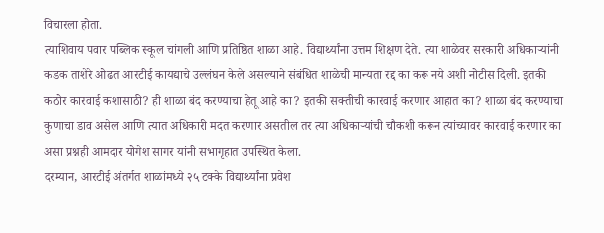विचारला होता.
त्याशिवाय पवार पब्लिक स्कूल चांगली आणि प्रतिष्ठित शाळा आहे. विद्यार्थ्यांना उत्तम शिक्षण देते. त्या शाळेवर सरकारी अधिकाऱ्यांनी कडक ताशेरे ओढत आरटीई कायद्याचे उल्लंघन केले असल्याने संबंधित शाळेची मान्यता रद्द का करू नये अशी नोटीस दिली. इतकी कठोर कारवाई कशासाठी? ही शाळा बंद करण्याचा हेतू आहे का? इतकी सक्तीची कारवाई करणार आहात का? शाळा बंद करण्याचा कुणाचा डाव असेल आणि त्यात अधिकारी मदत करणार असतील तर त्या अधिकाऱ्यांची चौकशी करून त्यांच्यावर कारवाई करणार का असा प्रश्नही आमदार योगेश सागर यांनी सभागृहात उपस्थित केला.
दरम्यान, आरटीई अंतर्गत शाळांमध्ये २५ टक्के विद्यार्थ्यांना प्रवेश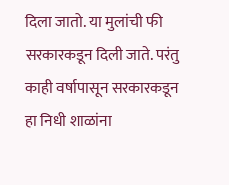दिला जातो. या मुलांची फी सरकारकडून दिली जाते. परंतु काही वर्षापासून सरकारकडून हा निधी शाळांना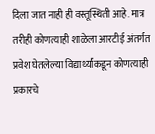दिला जात नाही ही वस्तूस्थिती आहे. मात्र तरीही कोणत्याही शाळेला आरटीई अंतर्गत प्रवेश घेतलेल्या विद्यार्थ्यांकडून कोणत्याही प्रकारचे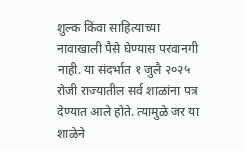शुल्क किंवा साहित्याच्या नावाखाली पैसे घेण्यास परवानगी नाही. या संदर्भात १ जुलै २०२५ रोजी राज्यातील सर्व शाळांना पत्र देण्यात आले होते. त्यामुळे जर या शाळेने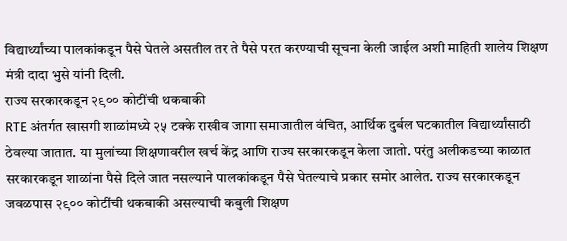विद्यार्थ्यांच्या पालकांकडून पैसे घेतले असतील तर ते पैसे परत करण्याची सूचना केली जाईल अशी माहिती शालेय शिक्षण मंत्री दादा भुसे यांनी दिली.
राज्य सरकारकडून २९०० कोटींची थकबाकी
RTE अंतर्गत खासगी शाळांमध्ये २५ टक्के राखीव जागा समाजातील वंचित, आर्थिक दुर्बल घटकातील विद्यार्थ्यांसाठी ठेवल्या जातात. या मुलांच्या शिक्षणावरील खर्च केंद्र आणि राज्य सरकारकडून केला जातो. परंतु अलीकडच्या काळात सरकारकडून शाळांना पैसे दिले जात नसल्याने पालकांकडून पैसे घेतल्याचे प्रकार समोर आलेत. राज्य सरकारकडून जवळपास २९०० कोटींची थकबाकी असल्याची कबुली शिक्षण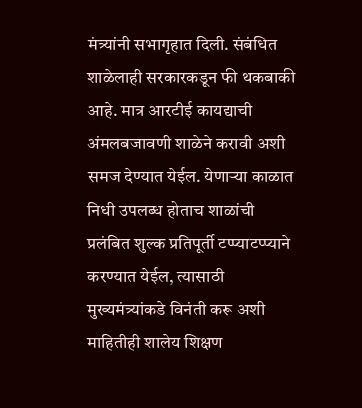मंत्र्यांनी सभागृहात दिली. संबंधित शाळेलाही सरकारकडून फी थकबाकी आहे. मात्र आरटीई कायद्याची अंमलबजावणी शाळेने करावी अशी समज देण्यात येईल. येणाऱ्या काळात निधी उपलब्ध होताच शाळांची प्रलंबित शुल्क प्रतिपूर्ती टप्प्याटप्प्याने करण्यात येईल, त्यासाठी मुख्यमंत्र्यांकडे विनंती करू अशी माहितीही शालेय शिक्षण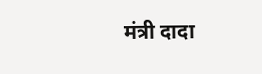मंत्री दादा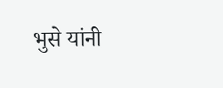भुसे यांनी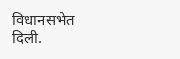विधानसभेत दिली.